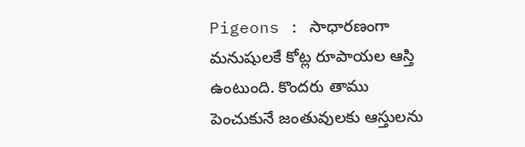Pigeons : సాధారణంగా మనుషులకే కోట్ల రూపాయల ఆస్తి ఉంటుంది. కొందరు తాము పెంచుకునే జంతువులకు ఆస్తులను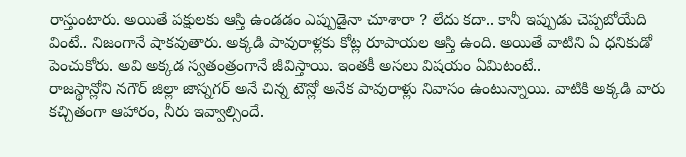రాస్తుంటారు. అయితే పక్షులకు ఆస్తి ఉండడం ఎప్పుడైనా చూశారా ? లేదు కదా.. కానీ ఇప్పుడు చెప్పబోయేది వింటే.. నిజంగానే షాకవుతారు. అక్కడి పావురాళ్లకు కోట్ల రూపాయల ఆస్తి ఉంది. అయితే వాటిని ఏ ధనికుడో పెంచుకోరు. అవి అక్కడ స్వతంత్రంగానే జీవిస్తాయి. ఇంతకీ అసలు విషయం ఏమిటంటే..
రాజస్థాన్లోని నగౌర్ జిల్లా జాస్నగర్ అనే చిన్న టౌన్లో అనేక పావురాళ్లు నివాసం ఉంటున్నాయి. వాటికి అక్కడి వారు కచ్చితంగా ఆహారం, నీరు ఇవ్వాల్సిందే.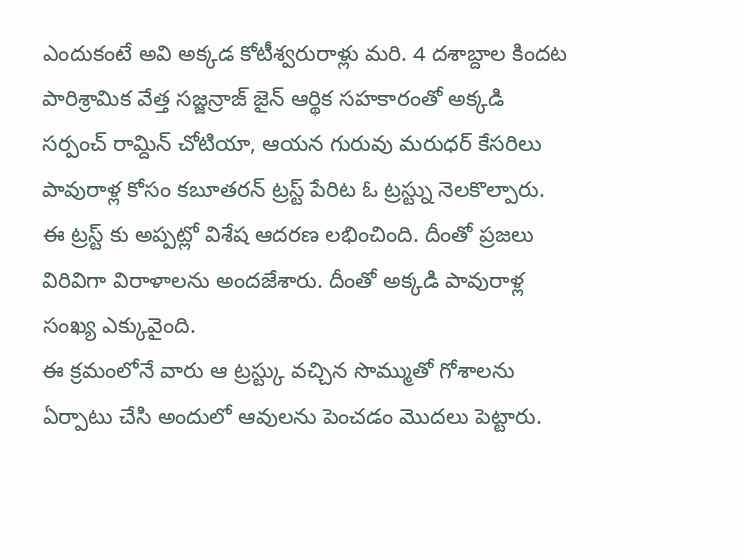ఎందుకంటే అవి అక్కడ కోటీశ్వరురాళ్లు మరి. 4 దశాబ్దాల కిందట పారిశ్రామిక వేత్త సజ్జన్రాజ్ జైన్ ఆర్థిక సహకారంతో అక్కడి సర్పంచ్ రామ్దిన్ చోటియా, ఆయన గురువు మరుధర్ కేసరిలు పావురాళ్ల కోసం కబూతరన్ ట్రస్ట్ పేరిట ఓ ట్రస్ట్ను నెలకొల్పారు. ఈ ట్రస్ట్ కు అప్పట్లో విశేష ఆదరణ లభించింది. దీంతో ప్రజలు విరివిగా విరాళాలను అందజేశారు. దీంతో అక్కడి పావురాళ్ల సంఖ్య ఎక్కువైంది.
ఈ క్రమంలోనే వారు ఆ ట్రస్ట్కు వచ్చిన సొమ్ముతో గోశాలను ఏర్పాటు చేసి అందులో ఆవులను పెంచడం మొదలు పెట్టారు.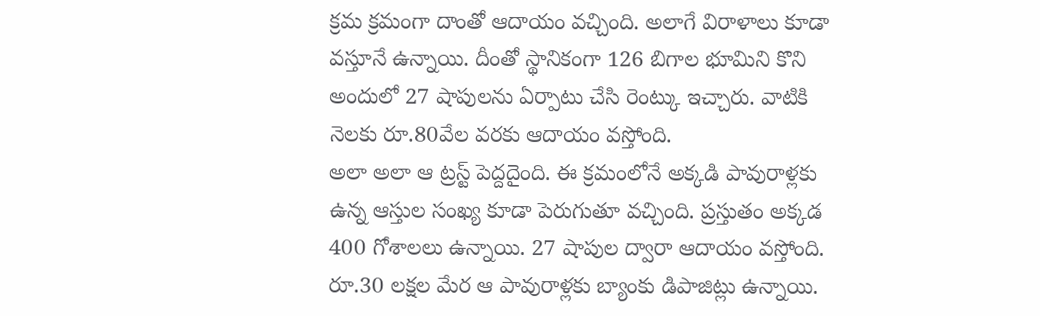క్రమ క్రమంగా దాంతో ఆదాయం వచ్చింది. అలాగే విరాళాలు కూడా వస్తూనే ఉన్నాయి. దీంతో స్థానికంగా 126 బిగాల భూమిని కొని అందులో 27 షాపులను ఏర్పాటు చేసి రెంట్కు ఇచ్చారు. వాటికి నెలకు రూ.80వేల వరకు ఆదాయం వస్తోంది.
అలా అలా ఆ ట్రస్ట్ పెద్దదైంది. ఈ క్రమంలోనే అక్కడి పావురాళ్లకు ఉన్న ఆస్తుల సంఖ్య కూడా పెరుగుతూ వచ్చింది. ప్రస్తుతం అక్కడ 400 గోశాలలు ఉన్నాయి. 27 షాపుల ద్వారా ఆదాయం వస్తోంది. రూ.30 లక్షల మేర ఆ పావురాళ్లకు బ్యాంకు డిపాజిట్లు ఉన్నాయి.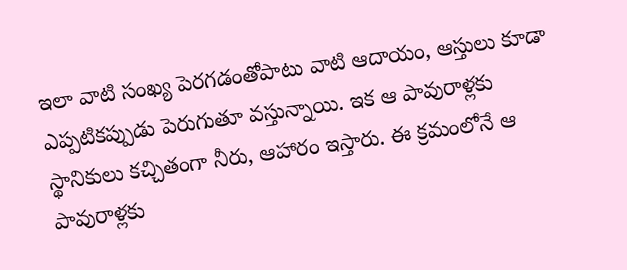ఇలా వాటి సంఖ్య పెరగడంతోపాటు వాటి ఆదాయం, ఆస్తులు కూడా ఎప్పటికప్పుడు పెరుగుతూ వస్తున్నాయి. ఇక ఆ పావురాళ్లకు స్థానికులు కచ్చితంగా నీరు, ఆహారం ఇస్తారు. ఈ క్రమంలోనే ఆ పావురాళ్లకు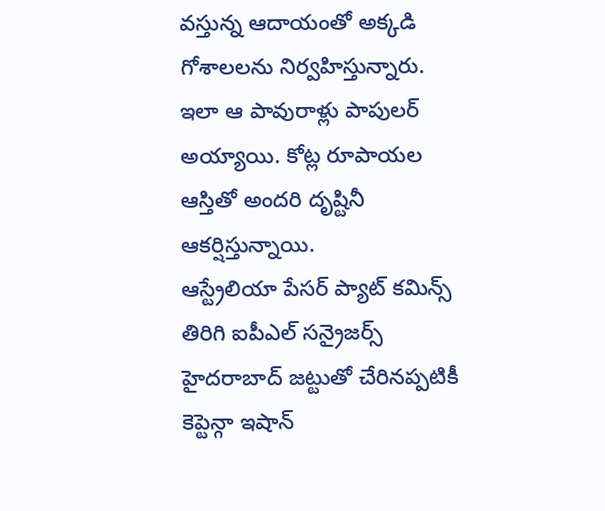వస్తున్న ఆదాయంతో అక్కడి గోశాలలను నిర్వహిస్తున్నారు. ఇలా ఆ పావురాళ్లు పాపులర్ అయ్యాయి. కోట్ల రూపాయల ఆస్తితో అందరి దృష్టినీ ఆకర్షిస్తున్నాయి.
ఆస్ట్రేలియా పేసర్ ప్యాట్ కమిన్స్ తిరిగి ఐపీఎల్ సన్రైజర్స్ హైదరాబాద్ జట్టుతో చేరినప్పటికీ కెప్టెన్గా ఇషాన్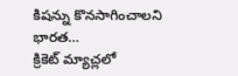కిషన్ను కొనసాగించాలని భారత…
క్రికెట్ మ్యాచ్లలో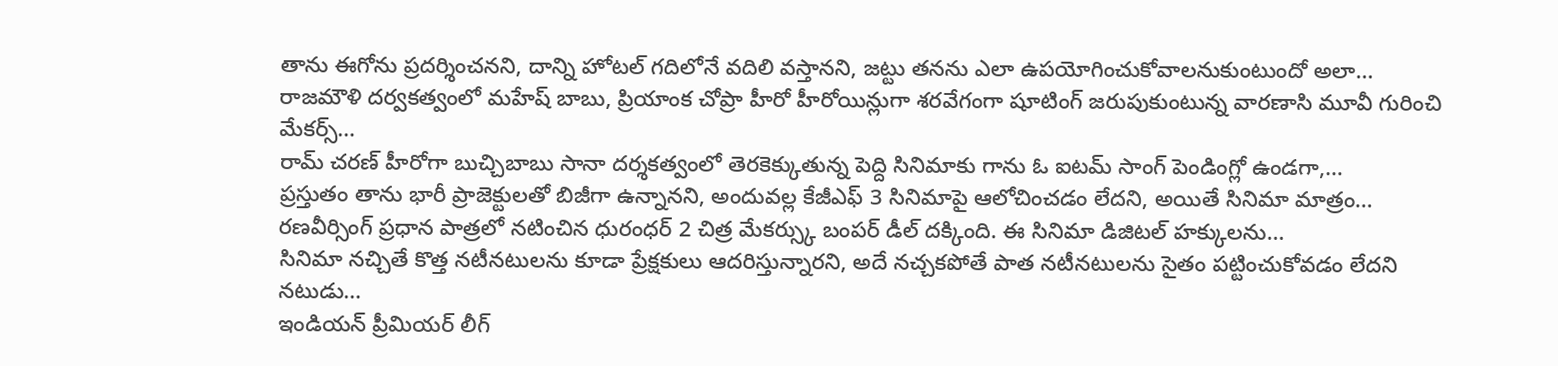తాను ఈగోను ప్రదర్శించనని, దాన్ని హోటల్ గదిలోనే వదిలి వస్తానని, జట్టు తనను ఎలా ఉపయోగించుకోవాలనుకుంటుందో అలా…
రాజమౌళి దర్వకత్వంలో మహేష్ బాబు, ప్రియాంక చోప్రా హీరో హీరోయిన్లుగా శరవేగంగా షూటింగ్ జరుపుకుంటున్న వారణాసి మూవీ గురించి మేకర్స్…
రామ్ చరణ్ హీరోగా బుచ్చిబాబు సానా దర్శకత్వంలో తెరకెక్కుతున్న పెద్ది సినిమాకు గాను ఓ ఐటమ్ సాంగ్ పెండింగ్లో ఉండగా,…
ప్రస్తుతం తాను భారీ ప్రాజెక్టులతో బిజీగా ఉన్నానని, అందువల్ల కేజీఎఫ్ 3 సినిమాపై ఆలోచించడం లేదని, అయితే సినిమా మాత్రం…
రణవీర్సింగ్ ప్రధాన పాత్రలో నటించిన ధురంధర్ 2 చిత్ర మేకర్స్కు బంపర్ డీల్ దక్కింది. ఈ సినిమా డిజిటల్ హక్కులను…
సినిమా నచ్చితే కొత్త నటీనటులను కూడా ప్రేక్షకులు ఆదరిస్తున్నారని, అదే నచ్చకపోతే పాత నటీనటులను సైతం పట్టించుకోవడం లేదని నటుడు…
ఇండియన్ ప్రీమియర్ లీగ్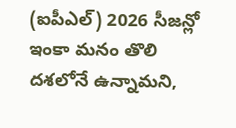(ఐపీఎల్) 2026 సీజన్లో ఇంకా మనం తొలి దశలోనే ఉన్నామని,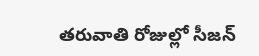తరువాతి రోజుల్లో సీజన్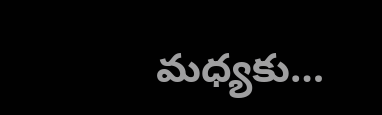మధ్యకు…